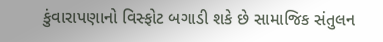કુંવારાપણાનો વિસ્ફોટ બગાડી શકે છે સામાજિક સંતુલન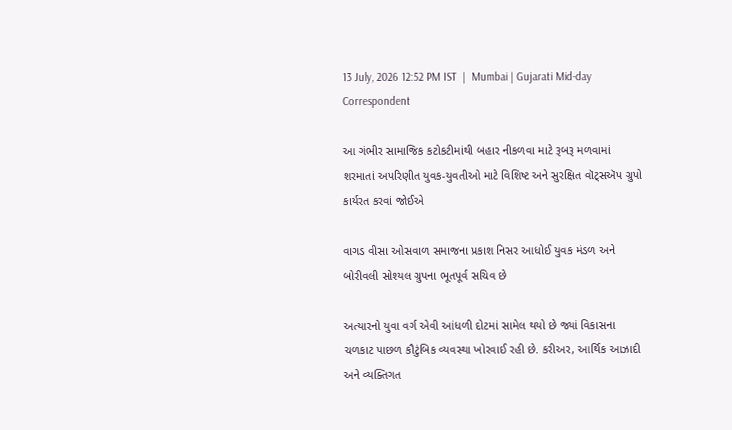13 July, 2026 12:52 PM IST  |  Mumbai | Gujarati Mid-day Correspondent

આ ગંભીર સામાજિક કટોકટીમાંથી બહાર નીકળવા માટે રૂબરૂ મળવામાં શરમાતાં અપરિણીત યુવક-યુવતીઓ માટે વિશિષ્ટ અને સુરક્ષિત વૉટ્સઍપ ગ્રુપો કાર્યરત કરવાં જોઈએ

વાગડ વીસા ઓસવાળ સમાજના પ્રકાશ નિસર આધોઈ યુવક મંડળ અને બોરીવલી સોશ્યલ ગ્રુપના ભૂતપૂર્વ સચિવ છે

અત્યારનો યુવા વર્ગ એવી આંધળી દોટમાં સામેલ થયો છે જ્યાં વિકાસના ચળકાટ પાછળ કૌટુંબિક વ્યવસ્થા ખોરવાઈ રહી છે. કરીઅર, આર્થિક આઝાદી અને વ્યક્તિગત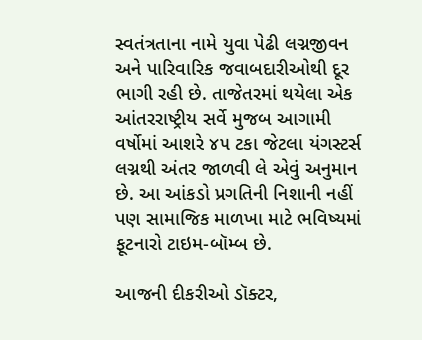સ્વતંત્રતાના નામે યુવા પેઢી લગ્નજીવન અને પારિવારિક જવાબદારીઓથી દૂર ભાગી રહી છે. તાજેતરમાં થયેલા એક આંતરરાષ્ટ્રીય સર્વે મુજબ આગામી વર્ષોમાં આશરે ૪૫ ટકા જેટલા યંગસ્ટર્સ લગ્નથી અંતર જાળવી લે એવું અનુમાન છે. આ આંકડો પ્રગતિની નિશાની નહીં પણ સામાજિક માળખા માટે ભવિષ્યમાં ફૂટનારો ટાઇમ-બૉમ્બ છે.

આજની દીકરીઓ ડૉક્ટર,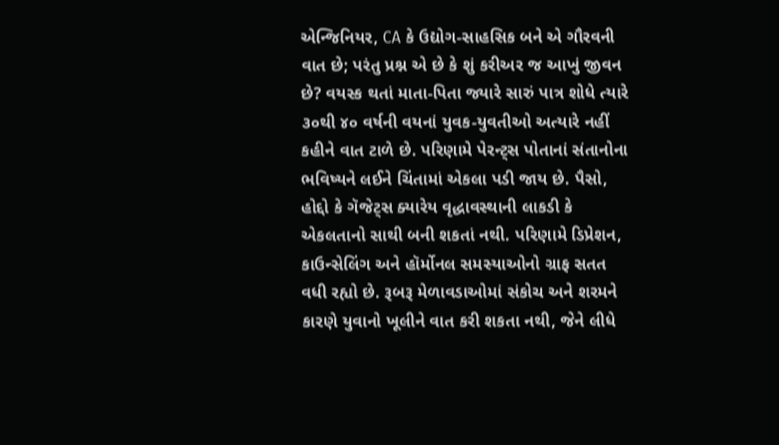એન્જિનિયર, CA કે ઉદ્યોગ-સાહસિક બને એ ગૌરવની વાત છે; પરંતુ પ્રશ્ન એ છે કે શું કરીઅર જ આખું જીવન છે? વયસ્ક થતાં માતા-પિતા જ્યારે સારું પાત્ર શોધે ત્યારે ૩૦થી ૪૦ વર્ષની વયનાં યુવક-યુવતીઓ અત્યારે નહીં કહીને વાત ટાળે છે. પરિણામે પેરન્ટ્સ પોતાનાં સંતાનોના ભવિષ્યને લઈને ચિંતામાં એકલા પડી જાય છે. પૈસો, હોદ્દો કે ગૅજેટ્સ ક્યારેય વૃદ્ધાવસ્થાની લાકડી કે એકલતાનો સાથી બની શકતાં નથી. પરિણામે ડિપ્રેશન, કાઉન્સેલિંગ અને હૉર્મોનલ સમસ્યાઓનો ગ્રાફ સતત વધી રહ્યો છે. રૂબરૂ મેળાવડાઓમાં સંકોચ અને શરમને કારણે યુવાનો ખૂલીને વાત કરી શકતા નથી, જેને લીધે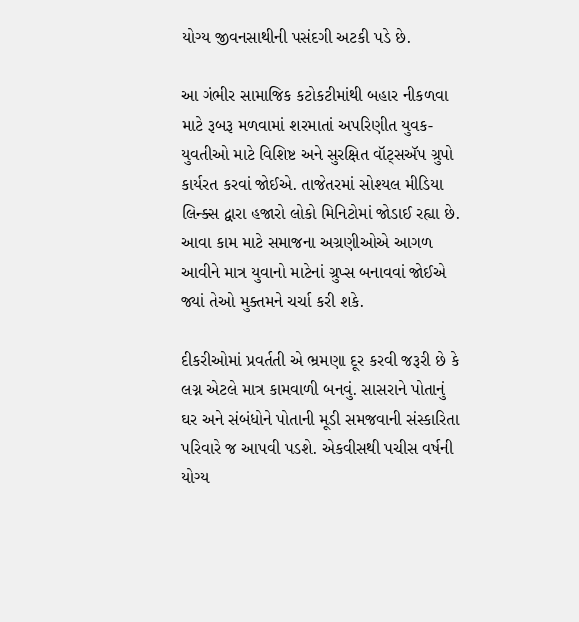યોગ્ય જીવનસાથીની પસંદગી અટકી પડે છે.

આ ગંભીર સામાજિક કટોકટીમાંથી બહાર નીકળવા માટે રૂબરૂ મળવામાં શરમાતાં અપરિણીત યુવક-યુવતીઓ માટે વિશિષ્ટ અને સુરક્ષિત વૉટ્સઍપ ગ્રુપો કાર્યરત કરવાં જોઈએ. તાજેતરમાં સોશ્યલ મીડિયા લિન્ક્સ દ્વારા હજારો લોકો મિનિટોમાં જોડાઈ રહ્યા છે. આવા કામ માટે સમાજના અગ્રણીઓએ આગળ આવીને માત્ર યુવાનો માટેનાં ગ્રુપ્સ બનાવવાં જોઈએ જ્યાં તેઓ મુક્તમને ચર્ચા કરી શકે.

દીકરીઓમાં પ્રવર્તતી એ ભ્રમણા દૂર કરવી જરૂરી છે કે લગ્ન એટલે માત્ર કામવાળી બનવું. સાસરાને પોતાનું ઘર અને સંબંધોને પોતાની મૂડી સમજવાની સંસ્કારિતા પરિવારે જ આપવી પડશે. એકવીસથી પચીસ વર્ષની યોગ્ય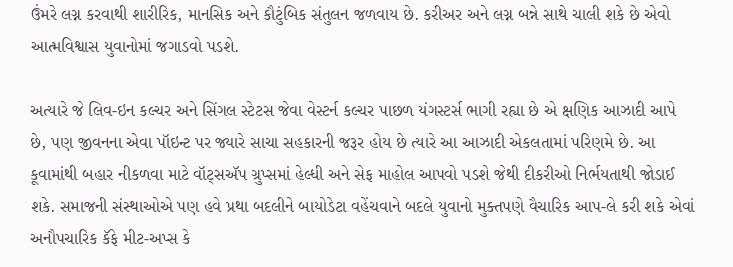ઉંમરે લગ્ન કરવાથી શારીરિક, માનસિક અને કૌટુંબિક સંતુલન જળવાય છે. કરીઅર અને લગ્ન બન્ને સાથે ચાલી શકે છે એવો આત્મવિશ્વાસ યુવાનોમાં જગાડવો પડશે.

અત્યારે જે લિવ-ઇન કલ્ચર અને સિંગલ સ્ટેટસ જેવા વેસ્ટર્ન કલ્ચર પાછળ યંગસ્ટર્સ ભાગી રહ્યા છે એ ક્ષણિક આઝાદી આપે છે, પણ જીવનના એવા પૉઇન્ટ પર જ્યારે સાચા સહકારની જરૂર હોય છે ત્યારે આ આઝાદી એકલતામાં પરિણમે છે. આ કૂવામાંથી બહાર નીકળવા માટે વૉટ્સઍપ ગ્રુપ્સમાં હેલ્ધી અને સેફ માહોલ આપવો પડશે જેથી દીકરીઓ નિર્ભયતાથી જોડાઈ શકે. સમાજની સંસ્થાઓએ પણ હવે પ્રથા બદલીને બાયોડેટા વહેંચવાને બદલે યુવાનો મુક્તપણે વૈચારિક આપ-લે કરી શકે એવાં અનૌપચારિક કૅફે મીટ-અપ્સ કે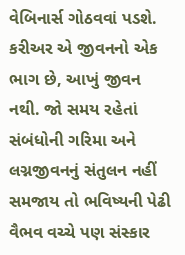વેબિનાર્સ ગોઠવવાં પડશે. કરીઅર એ જીવનનો એક ભાગ છે, આખું જીવન નથી. જો સમય રહેતાં સંબંધોની ગરિમા અને લગ્નજીવનનું સંતુલન નહીં સમજાય તો ભવિષ્યની પેઢી વૈભવ વચ્ચે પણ સંસ્કાર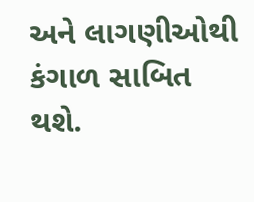અને લાગણીઓથી કંગાળ સાબિત થશે.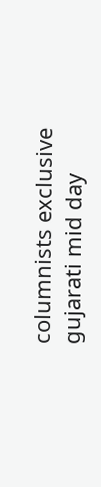columnists exclusive gujarati mid day